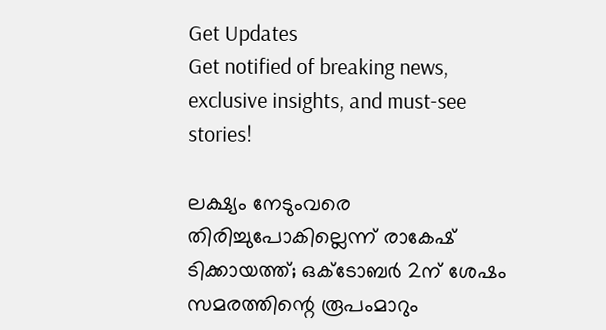Get Updates
Get notified of breaking news, exclusive insights, and must-see stories!

ലക്ഷ്യം നേടുംവരെ തിരിച്ചുപോകില്ലെന്ന് രാകേഷ് ടിക്കായത്ത്; ഒക്ടോബര്‍ 2ന് ശേഷം സമരത്തിന്റെ രൂപംമാറും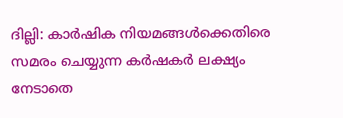ദില്ലി: കാര്‍ഷിക നിയമങ്ങള്‍ക്കെതിരെ സമരം ചെയ്യുന്ന കര്‍ഷകര്‍ ലക്ഷ്യം നേടാതെ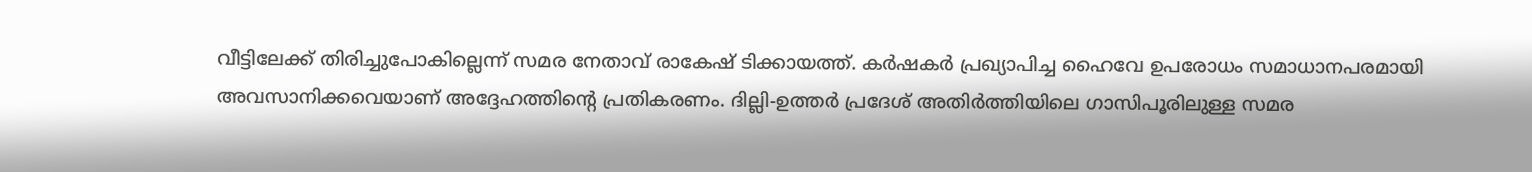വീട്ടിലേക്ക് തിരിച്ചുപോകില്ലെന്ന് സമര നേതാവ് രാകേഷ് ടിക്കായത്ത്. കര്‍ഷകര്‍ പ്രഖ്യാപിച്ച ഹൈവേ ഉപരോധം സമാധാനപരമായി അവസാനിക്കവെയാണ് അദ്ദേഹത്തിന്റെ പ്രതികരണം. ദില്ലി-ഉത്തര്‍ പ്രദേശ് അതിര്‍ത്തിയിലെ ഗാസിപൂരിലുള്ള സമര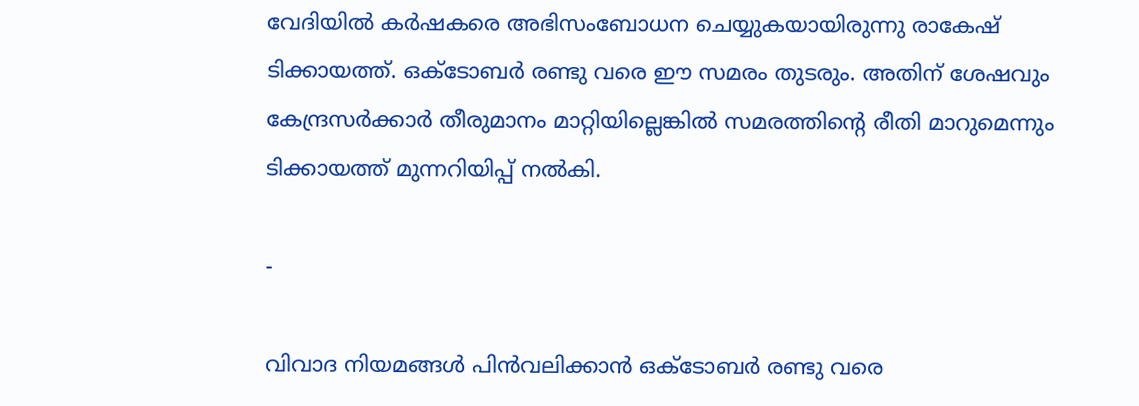വേദിയില്‍ കര്‍ഷകരെ അഭിസംബോധന ചെയ്യുകയായിരുന്നു രാകേഷ് ടിക്കായത്ത്. ഒക്ടോബര്‍ രണ്ടു വരെ ഈ സമരം തുടരും. അതിന് ശേഷവും കേന്ദ്രസര്‍ക്കാര്‍ തീരുമാനം മാറ്റിയില്ലെങ്കില്‍ സമരത്തിന്റെ രീതി മാറുമെന്നും ടിക്കായത്ത് മുന്നറിയിപ്പ് നല്‍കി.

-

വിവാദ നിയമങ്ങള്‍ പിന്‍വലിക്കാന്‍ ഒക്ടോബര്‍ രണ്ടു വരെ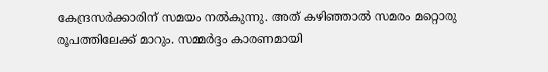കേന്ദ്രസര്‍ക്കാരിന് സമയം നല്‍കുന്നു. അത് കഴിഞ്ഞാല്‍ സമരം മറ്റൊരു രൂപത്തിലേക്ക് മാറും. സമ്മര്‍ദ്ദം കാരണമായി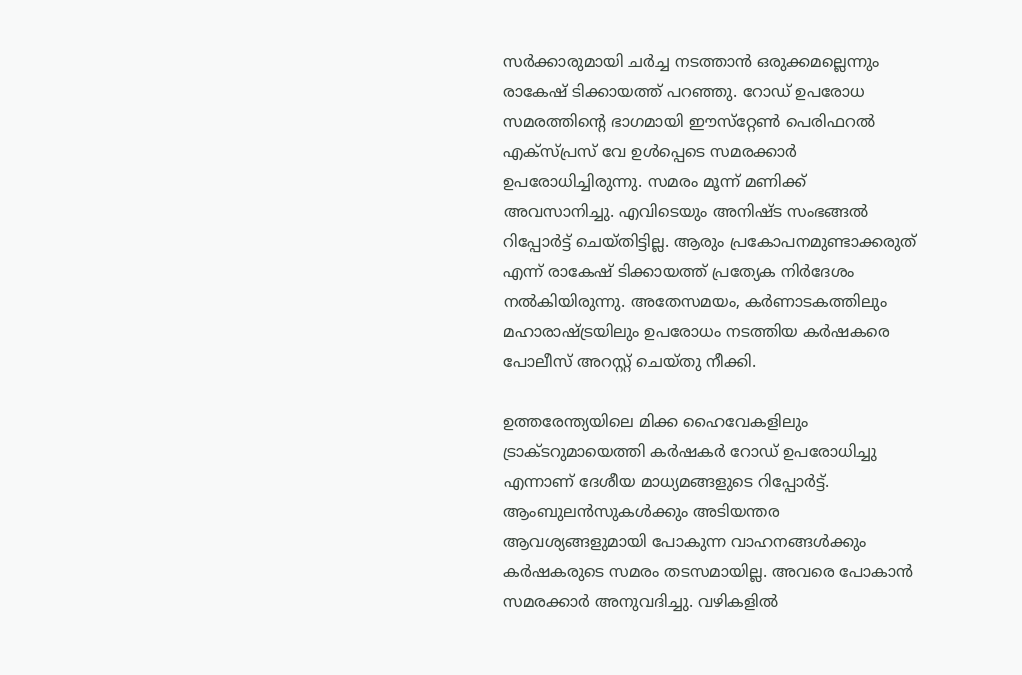സര്‍ക്കാരുമായി ചര്‍ച്ച നടത്താന്‍ ഒരുക്കമല്ലെന്നും രാകേഷ് ടിക്കായത്ത് പറഞ്ഞു. റോഡ് ഉപരോധ സമരത്തിന്റെ ഭാഗമായി ഈസ്‌റ്റേണ്‍ പെരിഫറല്‍ എക്‌സ്പ്രസ് വേ ഉള്‍പ്പെടെ സമരക്കാര്‍ ഉപരോധിച്ചിരുന്നു. സമരം മൂന്ന് മണിക്ക് അവസാനിച്ചു. എവിടെയും അനിഷ്ട സംഭങ്ങല്‍ റിപ്പോര്‍ട്ട് ചെയ്തിട്ടില്ല. ആരും പ്രകോപനമുണ്ടാക്കരുത് എന്ന് രാകേഷ് ടിക്കായത്ത് പ്രത്യേക നിര്‍ദേശം നല്‍കിയിരുന്നു. അതേസമയം, കര്‍ണാടകത്തിലും മഹാരാഷ്ട്രയിലും ഉപരോധം നടത്തിയ കര്‍ഷകരെ പോലീസ് അറസ്റ്റ് ചെയ്തു നീക്കി.

ഉത്തരേന്ത്യയിലെ മിക്ക ഹൈവേകളിലും ട്രാക്ടറുമായെത്തി കര്‍ഷകര്‍ റോഡ് ഉപരോധിച്ചു എന്നാണ് ദേശീയ മാധ്യമങ്ങളുടെ റിപ്പോര്‍ട്ട്. ആംബുലന്‍സുകള്‍ക്കും അടിയന്തര ആവശ്യങ്ങളുമായി പോകുന്ന വാഹനങ്ങള്‍ക്കും കര്‍ഷകരുടെ സമരം തടസമായില്ല. അവരെ പോകാന്‍ സമരക്കാര്‍ അനുവദിച്ചു. വഴികളില്‍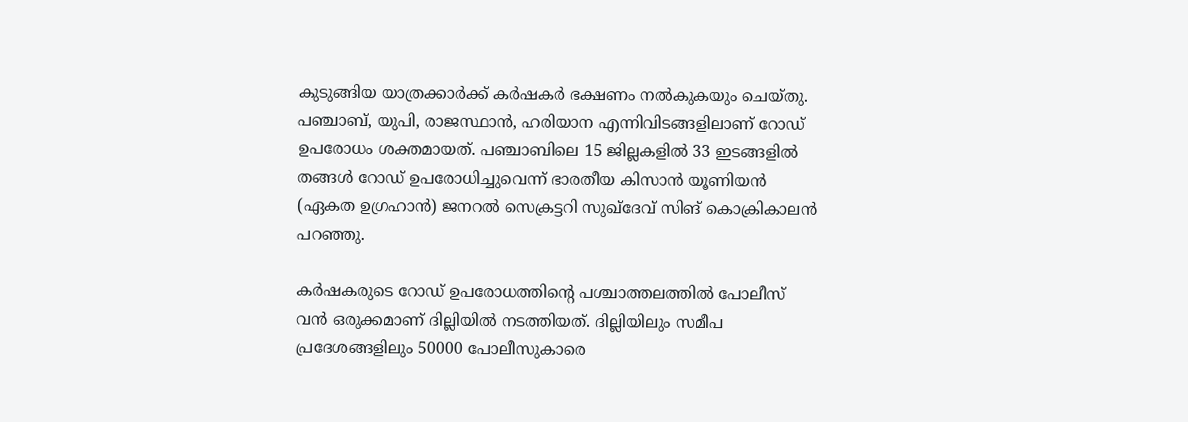കുടുങ്ങിയ യാത്രക്കാര്‍ക്ക് കര്‍ഷകര്‍ ഭക്ഷണം നല്‍കുകയും ചെയ്തു. പഞ്ചാബ്, യുപി, രാജസ്ഥാന്‍, ഹരിയാന എന്നിവിടങ്ങളിലാണ് റോഡ് ഉപരോധം ശക്തമായത്. പഞ്ചാബിലെ 15 ജില്ലകളില്‍ 33 ഇടങ്ങളില്‍ തങ്ങള്‍ റോഡ് ഉപരോധിച്ചുവെന്ന് ഭാരതീയ കിസാന്‍ യൂണിയന്‍ (ഏകത ഉഗ്രഹാന്‍) ജനറല്‍ സെക്രട്ടറി സുഖ്‌ദേവ് സിങ് കൊക്രികാലന്‍ പറഞ്ഞു.

കര്‍ഷകരുടെ റോഡ് ഉപരോധത്തിന്റെ പശ്ചാത്തലത്തില്‍ പോലീസ് വന്‍ ഒരുക്കമാണ് ദില്ലിയില്‍ നടത്തിയത്. ദില്ലിയിലും സമീപ പ്രദേശങ്ങളിലും 50000 പോലീസുകാരെ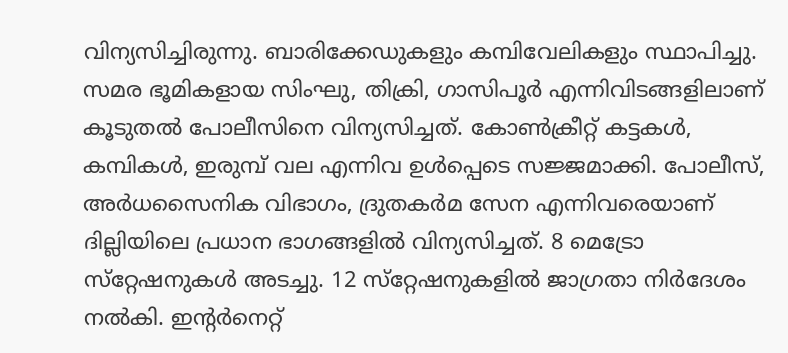വിന്യസിച്ചിരുന്നു. ബാരിക്കേഡുകളും കമ്പിവേലികളും സ്ഥാപിച്ചു. സമര ഭൂമികളായ സിംഘു, തിക്രി, ഗാസിപൂര്‍ എന്നിവിടങ്ങളിലാണ് കൂടുതല്‍ പോലീസിനെ വിന്യസിച്ചത്. കോണ്‍ക്രീറ്റ് കട്ടകള്‍, കമ്പികള്‍, ഇരുമ്പ് വല എന്നിവ ഉള്‍പ്പെടെ സജ്ജമാക്കി. പോലീസ്, അര്‍ധസൈനിക വിഭാഗം, ദ്രുതകര്‍മ സേന എന്നിവരെയാണ് ദില്ലിയിലെ പ്രധാന ഭാഗങ്ങളില്‍ വിന്യസിച്ചത്. 8 മെട്രോ സ്‌റ്റേഷനുകള്‍ അടച്ചു. 12 സ്‌റ്റേഷനുകളില്‍ ജാഗ്രതാ നിര്‍ദേശം നല്‍കി. ഇന്റര്‍നെറ്റ്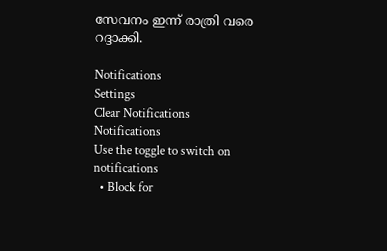സേവനം ഇന്ന് രാത്രി വരെ റദ്ദാക്കി.

Notifications
Settings
Clear Notifications
Notifications
Use the toggle to switch on notifications
  • Block for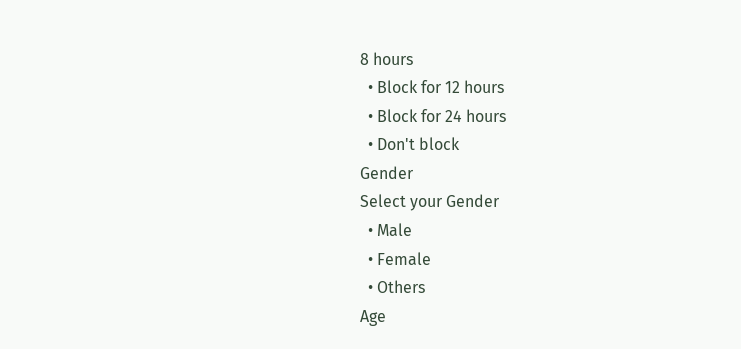8 hours
  • Block for 12 hours
  • Block for 24 hours
  • Don't block
Gender
Select your Gender
  • Male
  • Female
  • Others
Age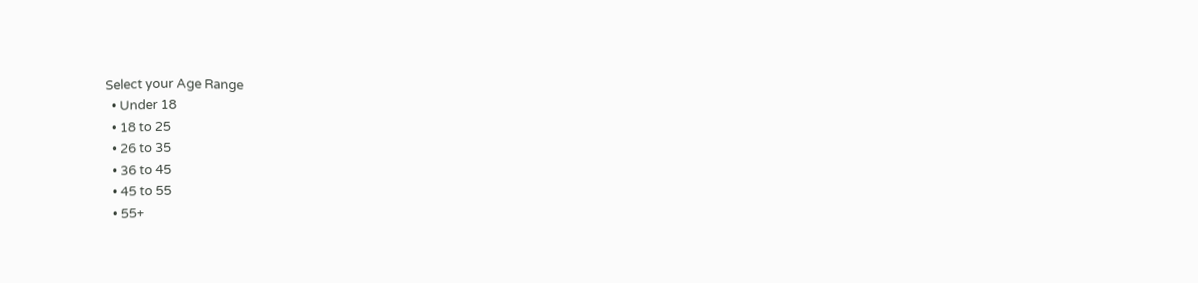Select your Age Range
  • Under 18
  • 18 to 25
  • 26 to 35
  • 36 to 45
  • 45 to 55
  • 55+